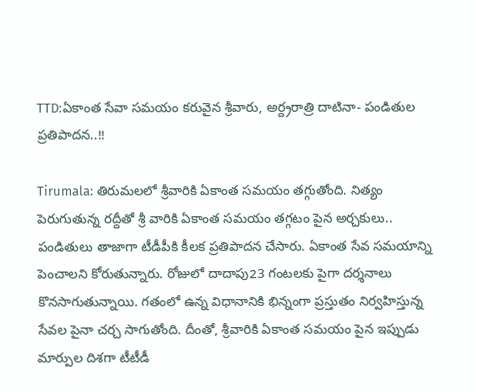TTD:ఏకాంత సేవా సమయం కరువైన శ్రీవారు, అర్ద్రరాత్రి దాటినా- పండితుల ప్రతిపాదన..!!

Tirumala: తిరుమలలో శ్రీవారికి ఏకాంత సమయం తగ్గుతోంది. నిత్యం పెరుగుతున్న రద్దీతో శ్రీ వారికి ఏకాంత సమయం తగ్గటం పైన అర్చకులు.. పండితులు తాజాగా టీడీపీకి కీలక ప్రతిపాదన చేసారు. ఏకాంత సేవ సమయాన్ని పెంచాలని కోరుతున్నారు. రోజులో దాదాపు23 గంటలకు పైగా దర్శనాలు కొనసాగుతున్నాయి. గతంలో ఉన్న విధానానికి భిన్నంగా ప్రస్తుతం నిర్వహిస్తున్న సేవల పైనా చర్చ సాగుతోంది. దీంతో, శ్రీవారికి ఏకాంత సమయం పైన ఇప్పుడు మార్పుల దిశగా టీటీడీ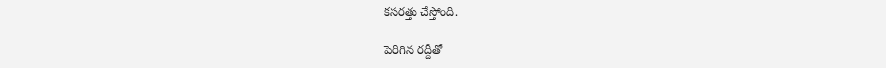కసరత్తు చేస్తోంది.

పెరిగిన రద్దీతో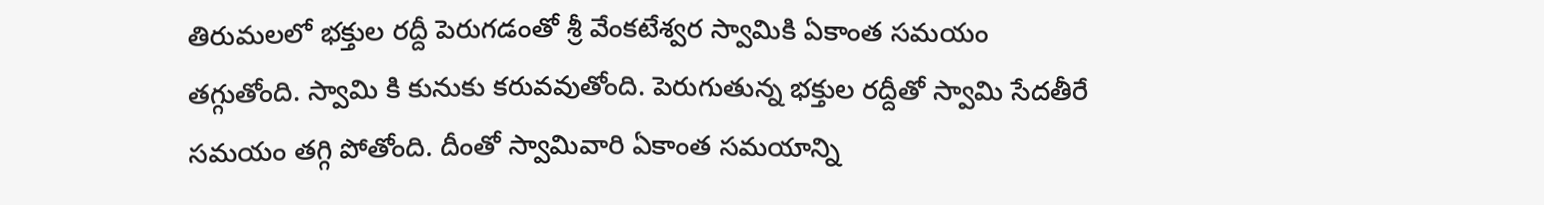తిరుమలలో భక్తుల రద్దీ పెరుగడంతో శ్రీ వేంకటేశ్వర స్వామికి ఏకాంత సమయం తగ్గుతోంది. స్వామి కి కునుకు కరువవుతోంది. పెరుగుతున్న భక్తుల రద్దీతో స్వామి సేదతీరే సమయం తగ్గి పోతోంది. దీంతో స్వామివారి ఏకాంత సమయాన్ని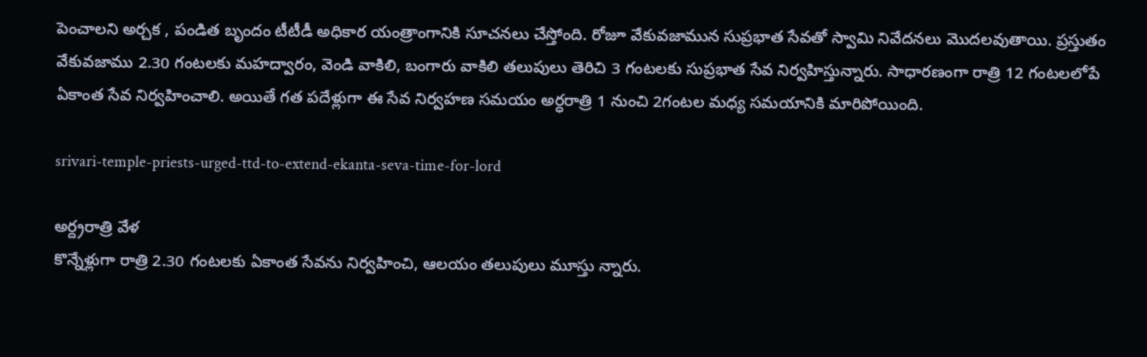పెంచాలని అర్చక , పండిత బృందం టీటీడీ అధికార యంత్రాంగానికి సూచనలు చేస్తోంది. రోజూ వేకువజామున సుప్రభాత సేవతో స్వామి నివేదనలు మొదలవుతాయి. ప్రస్తుతం వేకువజాము 2.30 గంటలకు మహద్వారం, వెండి వాకిలి, బంగారు వాకిలి తలుపులు తెరిచి 3 గంటలకు సుప్రభాత సేవ నిర్వహిస్తున్నారు. సాధారణంగా రాత్రి 12 గంటలలోపే ఏకాంత సేవ నిర్వహించాలి. అయితే గత పదేళ్లుగా ఈ సేవ నిర్వహణ సమయం అర్ధరాత్రి 1 నుంచి 2గంటల మధ్య సమయానికి మారిపోయింది.

srivari-temple-priests-urged-ttd-to-extend-ekanta-seva-time-for-lord

అర్ద్రరాత్రి వేళ
కొన్నేళ్లుగా రాత్రి 2.30 గంటలకు ఏకాంత సేవను నిర్వహించి, ఆలయం తలుపులు మూస్తు న్నారు.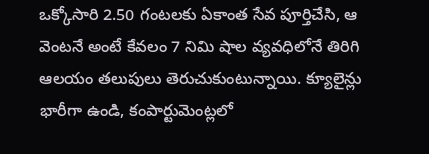ఒక్కోసారి 2.50 గంటలకు ఏకాంత సేవ పూర్తిచేసి, ఆ వెంటనే అంటే కేవలం 7 నిమి షాల వ్యవధిలోనే తిరిగి ఆలయం తలుపులు తెరుచుకుంటున్నాయి. క్యూలైన్లు భారీగా ఉండి, కంపార్టుమెంట్లలో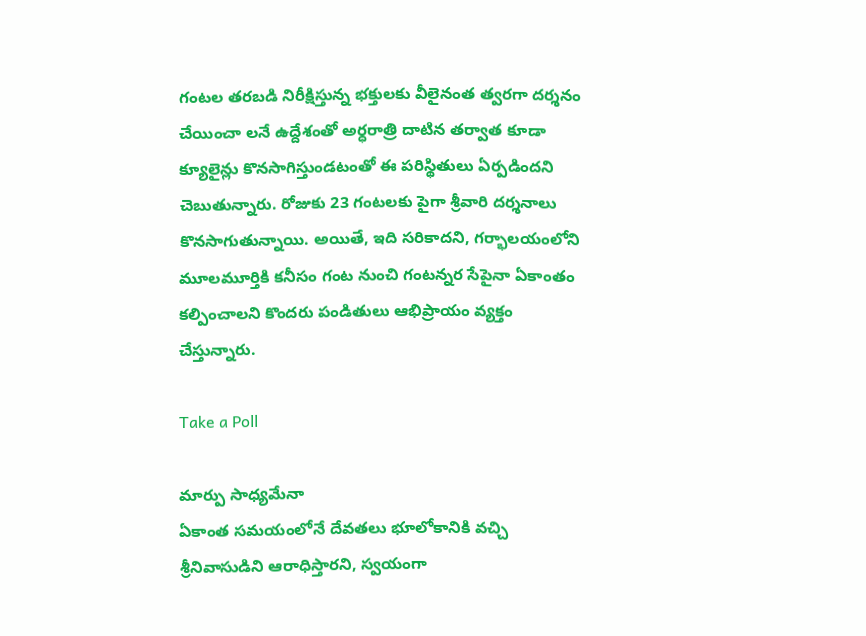గంటల తరబడి నిరీక్షిస్తున్న భక్తులకు వీలైనంత త్వరగా దర్శనం చేయించా లనే ఉద్దేశంతో అర్ధరాత్రి దాటిన తర్వాత కూడా క్యూలైన్లు కొనసాగిస్తుండటంతో ఈ పరిస్థితులు ఏర్పడిందని చెబుతున్నారు. రోజుకు 23 గంటలకు పైగా శ్రీవారి దర్శనాలు కొనసాగుతున్నాయి. అయితే, ఇది సరికాదని, గర్భాలయంలోని మూలమూర్తికి కనీసం గంట నుంచి గంటన్నర సేపైనా ఏకాంతం కల్పించాలని కొందరు పండితులు ఆభిప్రాయం వ్యక్తం చేస్తున్నారు.

Take a Poll

మార్పు సాధ్యమేనా
ఏకాంత సమయంలోనే దేవతలు భూలోకానికి వచ్చి శ్రీనివాసుడిని ఆరాధిస్తారని, స్వయంగా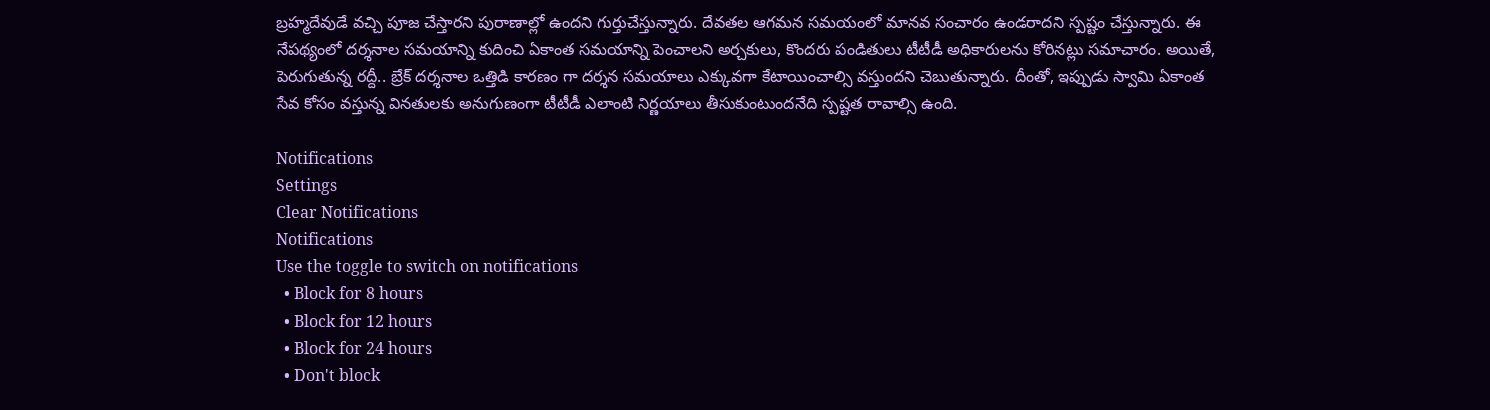బ్రహ్మదేవుడే వచ్చి పూజ చేస్తారని పురాణాల్లో ఉందని గుర్తుచేస్తున్నారు. దేవతల ఆగమన సమయంలో మానవ సంచారం ఉండరాదని స్పష్టం చేస్తున్నారు. ఈ నేపథ్యంలో దర్శనాల సమయాన్ని కుదించి ఏకాంత సమయాన్ని పెంచాలని అర్చకులు, కొందరు పండితులు టీటీడీ అధికారులను కోరినట్లు సమాచారం. అయితే, పెరుగుతున్న రద్దీ.. బ్రేక్ దర్శనాల ఒత్తిడి కారణం గా దర్శన సమయాలు ఎక్కువగా కేటాయించాల్సి వస్తుందని చెబుతున్నారు. దీంతో, ఇప్పుడు స్వామి ఏకాంత సేవ కోసం వస్తున్న వినతులకు అనుగుణంగా టీటీడీ ఎలాంటి నిర్ణయాలు తీసుకుంటుందనేది స్పష్టత రావాల్సి ఉంది.

Notifications
Settings
Clear Notifications
Notifications
Use the toggle to switch on notifications
  • Block for 8 hours
  • Block for 12 hours
  • Block for 24 hours
  • Don't block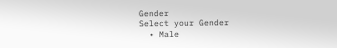Gender
Select your Gender
  • Male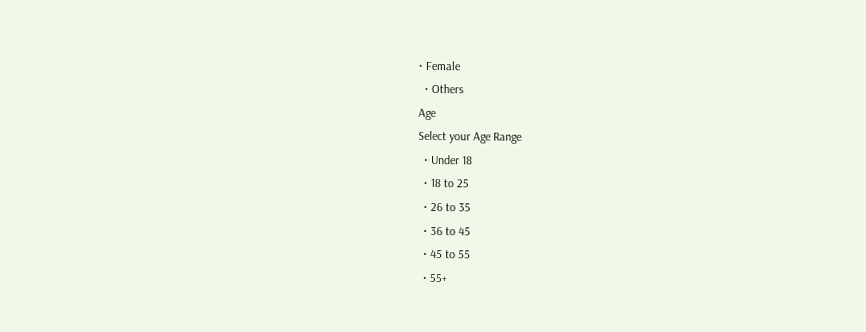• Female
  • Others
Age
Select your Age Range
  • Under 18
  • 18 to 25
  • 26 to 35
  • 36 to 45
  • 45 to 55
  • 55+